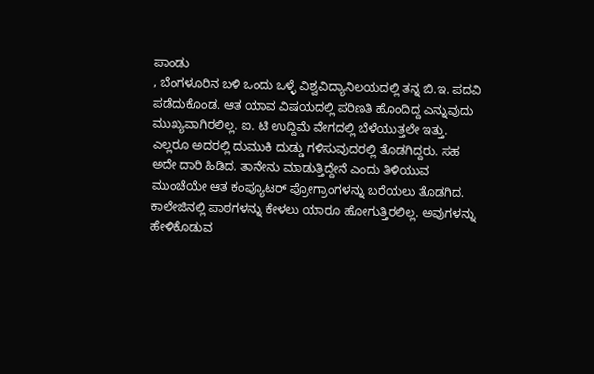ಪಾಂಡು
, ಬೆಂಗಳೂರಿನ ಬಳಿ ಒಂದು ಒಳ್ಳೆ ವಿಶ್ವವಿದ್ಯಾನಿಲಯದಲ್ಲಿ ತನ್ನ ಬಿ.ಇ. ಪದವಿ ಪಡೆದುಕೊಂಡ. ಆತ ಯಾವ ವಿಷಯದಲ್ಲಿ ಪರಿಣತಿ ಹೊಂದಿದ್ದ ಎನ್ನುವುದು ಮುಖ್ಯವಾಗಿರಲಿಲ್ಲ. ಐ. ಟಿ ಉದ್ದಿಮೆ ವೇಗದಲ್ಲಿ ಬೆಳೆಯುತ್ತಲೇ ಇತ್ತು. ಎಲ್ಲರೂ ಅದರಲ್ಲಿ ದುಮುಕಿ ದುಡ್ಡು ಗಳಿಸುವುದರಲ್ಲಿ ತೊಡಗಿದ್ದರು. ಸಹ ಅದೇ ದಾರಿ ಹಿಡಿದ. ತಾನೇನು ಮಾಡುತ್ತಿದ್ದೇನೆ ಎಂದು ತಿಳಿಯುವ ಮುಂಚೆಯೇ ಆತ ಕಂಪ್ಯೂಟರ್ ಪ್ರೋಗ್ರಾಂಗಳನ್ನು ಬರೆಯಲು ತೊಡಗಿದ.
ಕಾಲೇಜಿನಲ್ಲಿ ಪಾಠಗಳನ್ನು ಕೇಳಲು ಯಾರೂ ಹೋಗುತ್ತಿರಲಿಲ್ಲ. ಅವುಗಳನ್ನು ಹೇಳಿಕೊಡುವ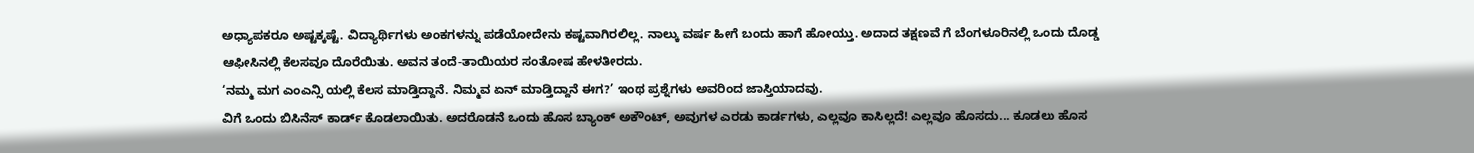ಅಧ್ಯಾಪಕರೂ ಅಷ್ಟಕ್ಕಷ್ಟೆ. ವಿದ್ಯಾರ್ಥಿಗಳು ಅಂಕಗಳನ್ನು ಪಡೆಯೋದೇನು ಕಷ್ಟವಾಗಿರಲಿಲ್ಲ. ನಾಲ್ಕು ವರ್ಷ ಹೀಗೆ ಬಂದು ಹಾಗೆ ಹೋಯ್ತು. ಅದಾದ ತಕ್ಷಣವೆ ಗೆ ಬೆಂಗಳೂರಿನಲ್ಲಿ ಒಂದು ದೊಡ್ಡ ಆಫೀಸಿನಲ್ಲಿ ಕೆಲಸವೂ ದೊರೆಯಿತು. ಅವನ ತಂದೆ-ತಾಯಿಯರ ಸಂತೋಷ ಹೇಳತೀರದು.
‘ನಮ್ಮ ಮಗ ಎಂಎನ್ಸಿ ಯಲ್ಲಿ ಕೆಲಸ ಮಾಡ್ತಿದ್ದಾನೆ. ನಿಮ್ಮವ ಏನ್ ಮಾಡ್ತಿದ್ದಾನೆ ಈಗ?’ ಇಂಥ ಪ್ರಶ್ನೆಗಳು ಅವರಿಂದ ಜಾಸ್ತಿಯಾದವು.
ವಿಗೆ ಒಂದು ಬಿಸಿನೆಸ್ ಕಾರ್ಡ್ ಕೊಡಲಾಯಿತು. ಅದರೊಡನೆ ಒಂದು ಹೊಸ ಬ್ಯಾಂಕ್ ಅಕೌಂಟ್, ಅವುಗಳ ಎರಡು ಕಾರ್ಡಗಳು, ಎಲ್ಲವೂ ಕಾಸಿಲ್ಲದೆ! ಎಲ್ಲವೂ ಹೊಸದು... ಕೂಡಲು ಹೊಸ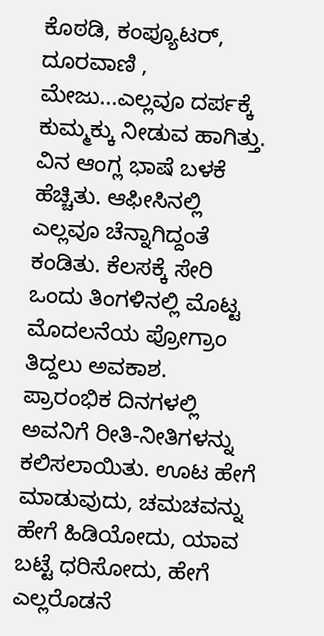ಕೊಠಡಿ, ಕಂಪ್ಯೂಟರ್, ದೂರವಾಣಿ , ಮೇಜು...ಎಲ್ಲವೂ ದರ್ಪಕ್ಕೆ ಕುಮ್ಮಕ್ಕು ನೀಡುವ ಹಾಗಿತ್ತು.
ವಿನ ಆಂಗ್ಲ ಭಾಷೆ ಬಳಕೆ ಹೆಚ್ಚಿತು. ಆಫೀಸಿನಲ್ಲಿ ಎಲ್ಲವೂ ಚೆನ್ನಾಗಿದ್ದಂತೆ ಕಂಡಿತು. ಕೆಲಸಕ್ಕೆ ಸೇರಿ ಒಂದು ತಿಂಗಳಿನಲ್ಲಿ ಮೊಟ್ಟ ಮೊದಲನೆಯ ಪ್ರೋಗ್ರಾಂ ತಿದ್ದಲು ಅವಕಾಶ.
ಪ್ರಾರಂಭಿಕ ದಿನಗಳಲ್ಲಿ ಅವನಿಗೆ ರೀತಿ-ನೀತಿಗಳನ್ನು ಕಲಿಸಲಾಯಿತು. ಊಟ ಹೇಗೆ ಮಾಡುವುದು, ಚಮಚವನ್ನು ಹೇಗೆ ಹಿಡಿಯೋದು, ಯಾವ ಬಟ್ಟೆ ಧರಿಸೋದು, ಹೇಗೆ ಎಲ್ಲರೊಡನೆ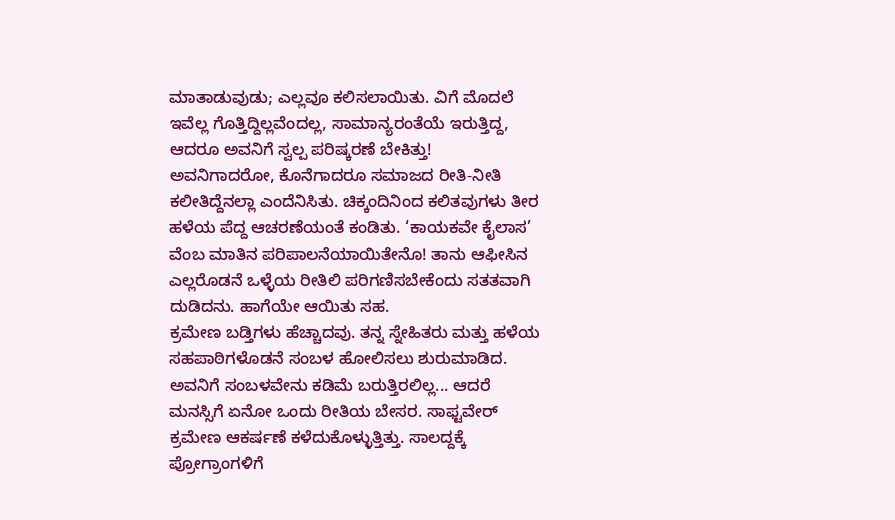ಮಾತಾಡುವುಡು; ಎಲ್ಲವೂ ಕಲಿಸಲಾಯಿತು. ವಿಗೆ ಮೊದಲೆ ಇವೆಲ್ಲ ಗೊತ್ತಿದ್ದಿಲ್ಲವೆಂದಲ್ಲ, ಸಾಮಾನ್ಯರಂತೆಯೆ ಇರುತ್ತಿದ್ದ, ಆದರೂ ಅವನಿಗೆ ಸ್ವಲ್ಪ ಪರಿಷ್ಕರಣೆ ಬೇಕಿತ್ತು! ಅವನಿಗಾದರೋ, ಕೊನೆಗಾದರೂ ಸಮಾಜದ ರೀತಿ-ನೀತಿ ಕಲೀತಿದ್ದೆನಲ್ಲಾ ಎಂದೆನಿಸಿತು. ಚಿಕ್ಕಂದಿನಿಂದ ಕಲಿತವುಗಳು ತೀರ ಹಳೆಯ ಪೆದ್ದ ಆಚರಣೆಯಂತೆ ಕಂಡಿತು. ‘ಕಾಯಕವೇ ಕೈಲಾಸ’ ವೆಂಬ ಮಾತಿನ ಪರಿಪಾಲನೆಯಾಯಿತೇನೊ! ತಾನು ಆಫೀಸಿನ ಎಲ್ಲರೊಡನೆ ಒಳ್ಳೆಯ ರೀತಿಲಿ ಪರಿಗಣಿಸಬೇಕೆಂದು ಸತತವಾಗಿ ದುಡಿದನು. ಹಾಗೆಯೇ ಆಯಿತು ಸಹ.
ಕ್ರಮೇಣ ಬಡ್ತಿಗಳು ಹೆಚ್ಚಾದವು. ತನ್ನ ಸ್ನೇಹಿತರು ಮತ್ತು ಹಳೆಯ ಸಹಪಾಠಿಗಳೊಡನೆ ಸಂಬಳ ಹೋಲಿಸಲು ಶುರುಮಾಡಿದ. ಅವನಿಗೆ ಸಂಬಳವೇನು ಕಡಿಮೆ ಬರುತ್ತಿರಲಿಲ್ಲ... ಆದರೆ ಮನಸ್ಸಿಗೆ ಏನೋ ಒಂದು ರೀತಿಯ ಬೇಸರ. ಸಾಫ್ಟವೇರ್ ಕ್ರಮೇಣ ಆಕರ್ಷಣೆ ಕಳೆದುಕೊಳ್ಳುತ್ತಿತ್ತು. ಸಾಲದ್ದಕ್ಕೆ ಪ್ರೋಗ್ರಾಂಗಳಿಗೆ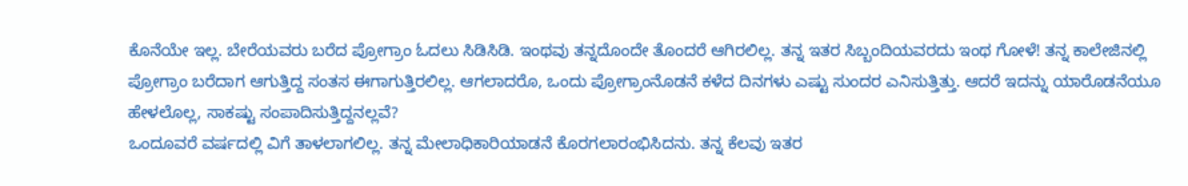ಕೊನೆಯೇ ಇಲ್ಲ. ಬೇರೆಯವರು ಬರೆದ ಪ್ರೋಗ್ರಾಂ ಓದಲು ಸಿಡಿಸಿಡಿ. ಇಂಥವು ತನ್ನದೊಂದೇ ತೊಂದರೆ ಆಗಿರಲಿಲ್ಲ. ತನ್ನ ಇತರ ಸಿಬ್ಬಂದಿಯವರದು ಇಂಥ ಗೋಳೆ! ತನ್ನ ಕಾಲೇಜಿನಲ್ಲಿ ಪ್ರೋಗ್ರಾಂ ಬರೆದಾಗ ಆಗುತ್ತಿದ್ದ ಸಂತಸ ಈಗಾಗುತ್ತಿರಲಿಲ್ಲ. ಆಗಲಾದರೊ, ಒಂದು ಪ್ರೋಗ್ರಾಂನೊಡನೆ ಕಳೆದ ದಿನಗಳು ಎಷ್ಟು ಸುಂದರ ಎನಿಸುತ್ತಿತ್ತು. ಆದರೆ ಇದನ್ನು ಯಾರೊಡನೆಯೂ ಹೇಳಲೊಲ್ಲ, ಸಾಕಷ್ಟು ಸಂಪಾದಿಸುತ್ತಿದ್ದನಲ್ಲವೆ?
ಒಂದೂವರೆ ವರ್ಷದಲ್ಲಿ ವಿಗೆ ತಾಳಲಾಗಲಿಲ್ಲ. ತನ್ನ ಮೇಲಾಧಿಕಾರಿಯಾಡನೆ ಕೊರಗಲಾರಂಭಿಸಿದನು. ತನ್ನ ಕೆಲವು ಇತರ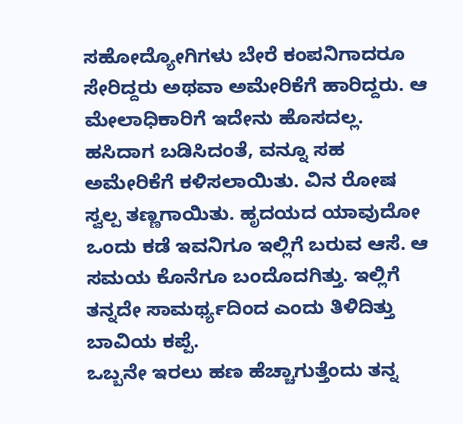ಸಹೋದ್ಯೋಗಿಗಳು ಬೇರೆ ಕಂಪನಿಗಾದರೂ ಸೇರಿದ್ದರು ಅಥವಾ ಅಮೇರಿಕೆಗೆ ಹಾರಿದ್ದರು. ಆ ಮೇಲಾಧಿಕಾರಿಗೆ ಇದೇನು ಹೊಸದಲ್ಲ. ಹಸಿದಾಗ ಬಡಿಸಿದಂತೆ, ವನ್ನೂ ಸಹ ಅಮೇರಿಕೆಗೆ ಕಳಿಸಲಾಯಿತು. ವಿನ ರೋಷ ಸ್ವಲ್ಪ ತಣ್ಣಗಾಯಿತು. ಹೃದಯದ ಯಾವುದೋ ಒಂದು ಕಡೆ ಇವನಿಗೂ ಇಲ್ಲಿಗೆ ಬರುವ ಆಸೆ. ಆ ಸಮಯ ಕೊನೆಗೂ ಬಂದೊದಗಿತ್ತು. ಇಲ್ಲಿಗೆ ತನ್ನದೇ ಸಾಮರ್ಥ್ಯದಿಂದ ಎಂದು ತಿಳಿದಿತ್ತು ಬಾವಿಯ ಕಪ್ಪೆ.
ಒಬ್ಬನೇ ಇರಲು ಹಣ ಹೆಚ್ಚಾಗುತ್ತೆಂದು ತನ್ನ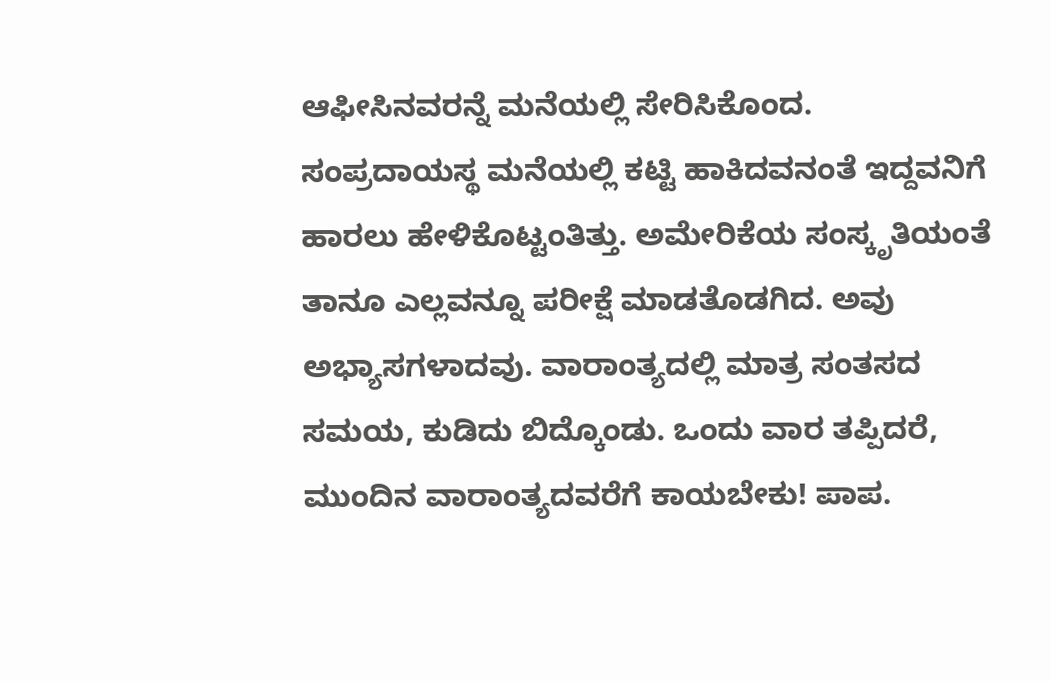ಆಫೀಸಿನವರನ್ನೆ ಮನೆಯಲ್ಲಿ ಸೇರಿಸಿಕೊಂದ. ಸಂಪ್ರದಾಯಸ್ಥ ಮನೆಯಲ್ಲಿ ಕಟ್ಟಿ ಹಾಕಿದವನಂತೆ ಇದ್ದವನಿಗೆ ಹಾರಲು ಹೇಳಿಕೊಟ್ಟಂತಿತ್ತು. ಅಮೇರಿಕೆಯ ಸಂಸ್ಕೃತಿಯಂತೆ ತಾನೂ ಎಲ್ಲವನ್ನೂ ಪರೀಕ್ಷೆ ಮಾಡತೊಡಗಿದ. ಅವು ಅಭ್ಯಾಸಗಳಾದವು. ವಾರಾಂತ್ಯದಲ್ಲಿ ಮಾತ್ರ ಸಂತಸದ ಸಮಯ, ಕುಡಿದು ಬಿದ್ಕೊಂಡು. ಒಂದು ವಾರ ತಪ್ಪಿದರೆ, ಮುಂದಿನ ವಾರಾಂತ್ಯದವರೆಗೆ ಕಾಯಬೇಕು! ಪಾಪ.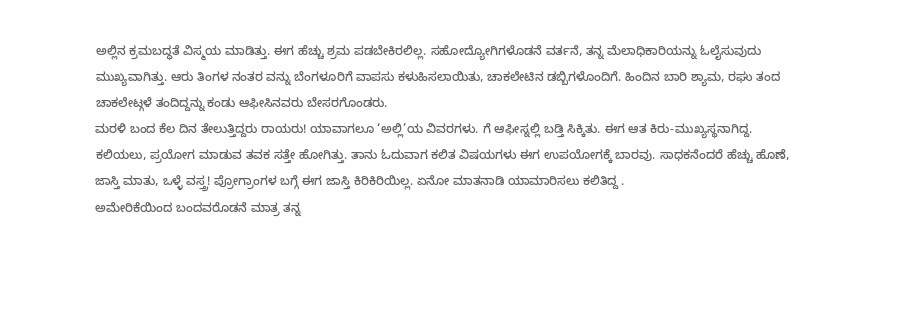ಅಲ್ಲಿನ ಕ್ರಮಬದ್ಧತೆ ವಿಸ್ಮಯ ಮಾಡಿತ್ತು. ಈಗ ಹೆಚ್ಚು ಶ್ರಮ ಪಡಬೇಕಿರಲಿಲ್ಲ. ಸಹೋದ್ಯೋಗಿಗಳೊಡನೆ ವರ್ತನೆ, ತನ್ನ ಮೆಲಾಧಿಕಾರಿಯನ್ನು ಓಲೈಸುವುದು ಮುಖ್ಯವಾಗಿತ್ತು. ಆರು ತಿಂಗಳ ನಂತರ ವನ್ನು ಬೆಂಗಳೂರಿಗೆ ವಾಪಸು ಕಳುಹಿಸಲಾಯಿತು, ಚಾಕಲೇಟಿನ ಡಬ್ಬಿಗಳೊಂದಿಗೆ. ಹಿಂದಿನ ಬಾರಿ ಶ್ಯಾಮ, ರಘು ತಂದ ಚಾಕಲೇಟ್ಗಳೆ ತಂದಿದ್ದನ್ನು ಕಂಡು ಆಫೀಸಿನವರು ಬೇಸರಗೊಂಡರು.
ಮರಳಿ ಬಂದ ಕೆಲ ದಿನ ತೇಲುತ್ತಿದ್ದರು ರಾಯರು! ಯಾವಾಗಲೂ ‘ಅಲ್ಲಿ’ಯ ವಿವರಗಳು. ಗೆ ಆಫೀಸ್ನಲ್ಲಿ ಬಡ್ತಿ ಸಿಕ್ಕಿತು. ಈಗ ಆತ ಕಿರು-ಮುಖ್ಯಸ್ಥನಾಗಿದ್ದ. ಕಲಿಯಲು, ಪ್ರಯೋಗ ಮಾಡುವ ತವಕ ಸತ್ತೇ ಹೋಗಿತ್ತು. ತಾನು ಓದುವಾಗ ಕಲಿತ ವಿಷಯಗಳು ಈಗ ಉಪಯೋಗಕ್ಕೆ ಬಾರವು. ಸಾಧಕನೆಂದರೆ ಹೆಚ್ಚು ಹೊಣೆ, ಜಾಸ್ತಿ ಮಾತು, ಒಳ್ಳೆ ವಸ್ತ್ರ! ಪ್ರೋಗ್ರಾಂಗಳ ಬಗ್ಗೆ ಈಗ ಜಾಸ್ತಿ ಕಿರಿಕಿರಿಯಿಲ್ಲ. ಏನೋ ಮಾತನಾಡಿ ಯಾಮಾರಿಸಲು ಕಲಿತಿದ್ದ .
ಅಮೇರಿಕೆಯಿಂದ ಬಂದವರೊಡನೆ ಮಾತ್ರ ತನ್ನ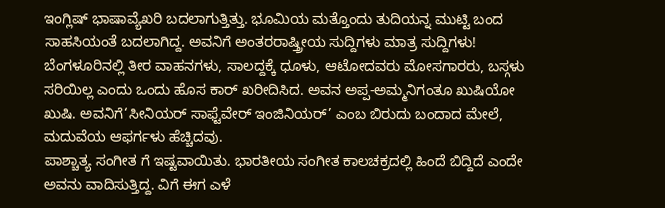ಇಂಗ್ಲಿಷ್ ಭಾಷಾವ್ಯೆಖರಿ ಬದಲಾಗುತ್ತಿತ್ತು. ಭೂಮಿಯ ಮತ್ತೊಂದು ತುದಿಯನ್ನ ಮುಟ್ಟಿ ಬಂದ ಸಾಹಸಿಯಂತೆ ಬದಲಾಗಿದ್ದ. ಅವನಿಗೆ ಅಂತರರಾಷ್ತ್ರೀಯ ಸುದ್ದಿಗಳು ಮಾತ್ರ ಸುದ್ದಿಗಳು! ಬೆಂಗಳೂರಿನಲ್ಲಿ ತೀರ ವಾಹನಗಳು, ಸಾಲದ್ದಕ್ಕೆ ಧೂಳು, ಆಟೋದವರು ಮೋಸಗಾರರು, ಬಸ್ಗಳು ಸರಿಯಿಲ್ಲ ಎಂದು ಒಂದು ಹೊಸ ಕಾರ್ ಖರೀದಿಸಿದ. ಅವನ ಅಪ್ಪ-ಅಮ್ಮನಿಗಂತೂ ಖುಷಿಯೋ ಖುಷಿ. ಅವನಿಗೆ‘ಸೀನಿಯರ್ ಸಾಫ್ಟೆವೇರ್ ಇಂಜಿನಿಯರ್’ ಎಂಬ ಬಿರುದು ಬಂದಾದ ಮೇಲೆ, ಮದುವೆಯ ಆಫರ್ಗಳು ಹೆಚ್ಚಿದವು.
ಪಾಶ್ಚಾತ್ಯ ಸಂಗೀತ ಗೆ ಇಷ್ಟವಾಯಿತು. ಭಾರತೀಯ ಸಂಗೀತ ಕಾಲಚಕ್ರದಲ್ಲಿ ಹಿಂದೆ ಬಿದ್ದಿದೆ ಎಂದೇ ಅವನು ವಾದಿಸುತ್ತಿದ್ದ. ವಿಗೆ ಈಗ ಎಳೆ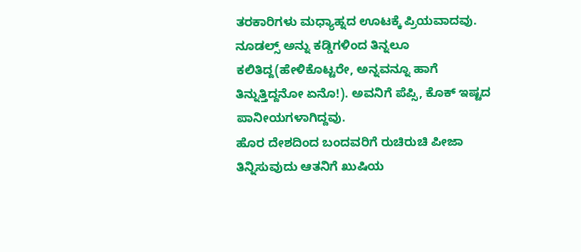ತರಕಾರಿಗಳು ಮಧ್ಯಾಹ್ನದ ಊಟಕ್ಕೆ ಪ್ರಿಯವಾದವು. ನೂಡಲ್ಸ್ ಅನ್ನು ಕಡ್ಡಿಗಳಿಂದ ತಿನ್ನಲೂ ಕಲಿತಿದ್ದ(ಹೇಳಿಕೊಟ್ಟರೇ, ಅನ್ನವನ್ನೂ ಹಾಗೆ ತಿನ್ನುತ್ತಿದ್ದನೋ ಏನೊ!). ಅವನಿಗೆ ಪೆಪ್ಸಿ, ಕೊಕ್ ಇಷ್ಟದ ಪಾನೀಯಗಳಾಗಿದ್ದವು.
ಹೊರ ದೇಶದಿಂದ ಬಂದವರಿಗೆ ರುಚಿರುಚಿ ಪೀಜಾ ತಿನ್ನಿಸುವುದು ಆತನಿಗೆ ಖುಷಿಯ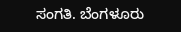ಸಂಗತಿ. ಬೆಂಗಳೂರು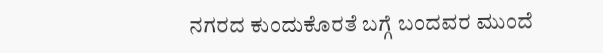ನಗರದ ಕುಂದುಕೊರತೆ ಬಗ್ಗೆ ಬಂದವರ ಮುಂದೆ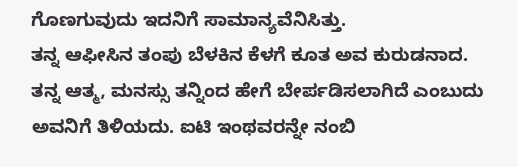ಗೊಣಗುವುದು ಇದನಿಗೆ ಸಾಮಾನ್ಯವೆನಿಸಿತ್ತು.
ತನ್ನ ಆಫೀಸಿನ ತಂಪು ಬೆಳಕಿನ ಕೆಳಗೆ ಕೂತ ಅವ ಕುರುಡನಾದ. ತನ್ನ ಆತ್ಮ, ಮನಸ್ಸು ತನ್ನಿಂದ ಹೇಗೆ ಬೇರ್ಪಡಿಸಲಾಗಿದೆ ಎಂಬುದು ಅವನಿಗೆ ತಿಳಿಯದು. ಐಟಿ ಇಂಥವರನ್ನೇ ನಂಬಿ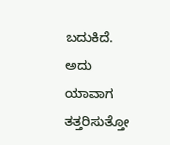ಬದುಕಿದೆ. ಅದು ಯಾವಾಗ ತತ್ತರಿಸುತ್ತೋ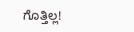ಗೊತ್ತಿಲ್ಲ!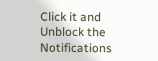Click it and Unblock the Notifications